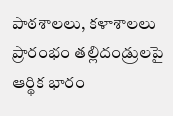పాఠశాలలు, కళాశాలలు ప్రారంభం తల్లిదండ్రులపై ఆర్థిక భారం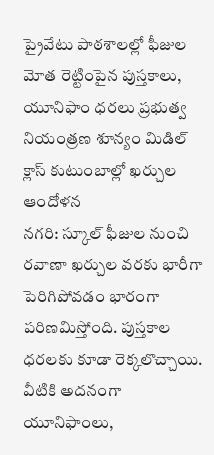ప్రైవేటు పాఠశాలల్లో ఫీజుల మోత రెట్టింపైన పుస్తకాలు, యూనిఫాం ధరలు ప్రభుత్వ నియంత్రణ శూన్యం మిడిల్ క్లాస్ కుటుంబాల్లో ఖర్చుల ఆందోళన
నగరి: స్కూల్ ఫీజుల నుంచి రవాణా ఖర్చుల వరకు భారీగా పెరిగిపోవడం భారంగా పరిణమిస్తోంది. పుస్తకాల ధరలకు కూడా రెక్కలొచ్చాయి. వీటికి అదనంగా యూనిఫాంలు,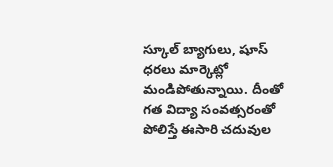స్కూల్ బ్యాగులు, షూస్ ధరలు మార్కెట్లో మండిపోతున్నాయి. దీంతో గత విద్యా సంవత్సరంతో పోలిస్తే ఈసారి చదువుల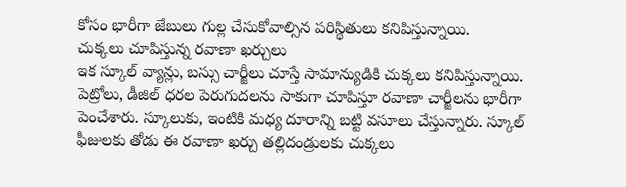కోసం భారీగా జేబులు గుల్ల చేసుకోవాల్సిన పరిస్థితులు కనిపిస్తున్నాయి.
చుక్కలు చూపిస్తున్న రవాణా ఖర్చులు
ఇక స్కూల్ వ్యాన్లు, బస్సు చార్జీలు చూస్తే సామాన్యుడికి చుక్కలు కనిపిస్తున్నాయి. పెట్రోలు, డీజిల్ ధరల పెరుగుదలను సాకుగా చూపిస్తూ రవాణా చార్జీలను భారీగా పెంచేశారు. స్కూలుకు, ఇంటికి మధ్య దూరాన్ని బట్టి వసూలు చేస్తున్నారు. స్కూల్ ఫీజులకు తోడు ఈ రవాణా ఖర్చు తల్లిదండ్రులకు చుక్కలు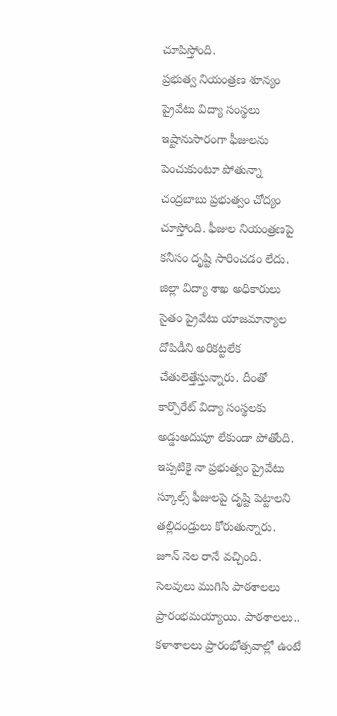చూపిస్తోంది.
ప్రభుత్వ నియంత్రణ శూన్యం
ప్రైవేటు విద్యా సంస్థలు ఇష్టానుసారంగా ఫీజులను పెంచుకుంటూ పోతున్నా చంద్రబాబు ప్రభుత్వం చోద్యం చూస్తోంది. ఫీజుల నియంత్రణపై కనీసం దృష్టి సారించడం లేదు. జిల్లా విద్యా శాఖ అధికారులు సైతం ప్రైవేటు యాజమాన్యాల దోపిడీని అరికట్టలేక చేతులెత్తేస్తున్నారు. దీంతో కార్పొరేట్ విద్యా సంస్థలకు అడ్డుఅదుపూ లేకుండా పోతోంది. ఇప్పటికై నా ప్రభుత్వం ప్రైవేటు స్కూల్స్ ఫీజులపై దృష్టి పెట్టాలని తల్లిదండ్రులు కోరుతున్నారు.
జూన్ నెల రానే వచ్చింది. సెలవులు ముగిసి పాఠశాలలు ప్రారంభమయ్యాయి. పాఠశాలలు.. కళాశాలలు ప్రారంభోత్సవాల్లో ఉంటే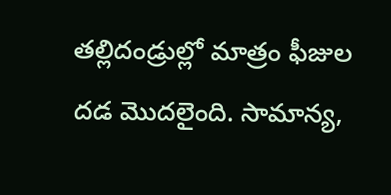తల్లిదండ్రుల్లో మాత్రం ఫీజుల దడ మొదలైంది. సామాన్య,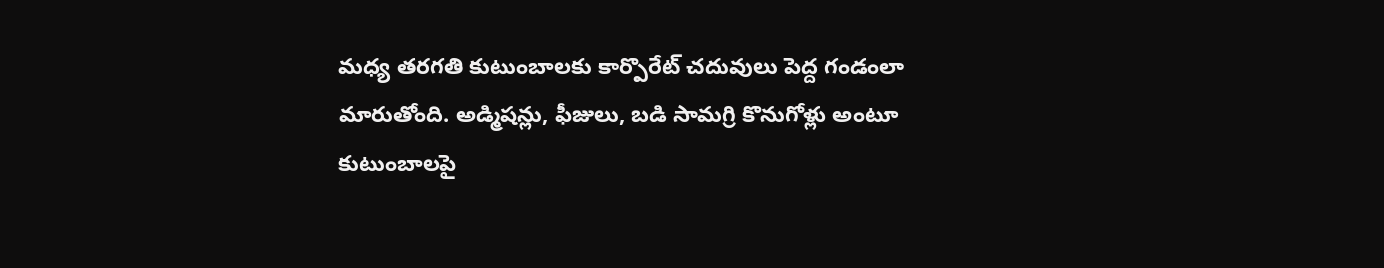మధ్య తరగతి కుటుంబాలకు కార్పొరేట్ చదువులు పెద్ద గండంలా మారుతోంది. అడ్మిషన్లు, ఫీజులు, బడి సామగ్రి కొనుగోళ్లు అంటూ కుటుంబాలపై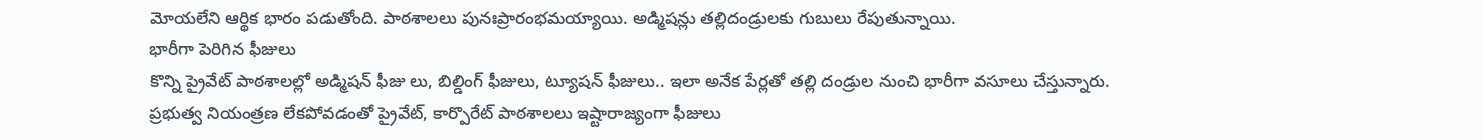మోయలేని ఆర్థిక భారం పడుతోంది. పాఠశాలలు పునఃప్రారంభమయ్యాయి. అడ్మిషన్లు తల్లిదండ్రులకు గుబులు రేపుతున్నాయి.
భారీగా పెరిగిన ఫీజులు
కొన్ని ప్రైవేట్ పాఠశాలల్లో అడ్మిషన్ ఫీజు లు, బిల్డింగ్ ఫీజులు, ట్యూషన్ ఫీజులు.. ఇలా అనేక పేర్లతో తల్లి దండ్రుల నుంచి భారీగా వసూలు చేస్తున్నారు. ప్రభుత్వ నియంత్రణ లేకపోవడంతో ప్రైవేట్, కార్పొరేట్ పాఠశాలలు ఇష్టారాజ్యంగా ఫీజులు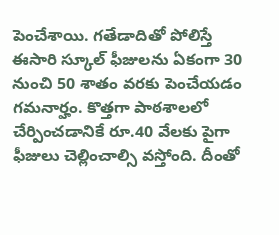పెంచేశాయి. గతేడాదితో పోలిస్తే ఈసారి స్కూల్ ఫీజులను ఏకంగా 30 నుంచి 50 శాతం వరకు పెంచేయడం గమనార్హం. కొత్తగా పాఠశాలలో చేర్పించడానికే రూ.40 వేలకు పైగా ఫీజులు చెల్లించాల్సి వస్తోంది. దీంతో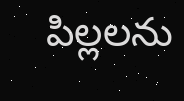పిల్లలను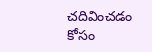చదివించడం కోసం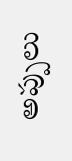అప్పులు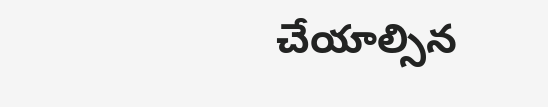చేయాల్సిన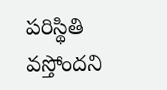పరిస్థితి వస్తోందని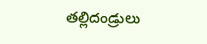తల్లిదండ్రులు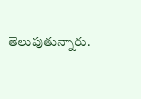తెలుపుతున్నారు.